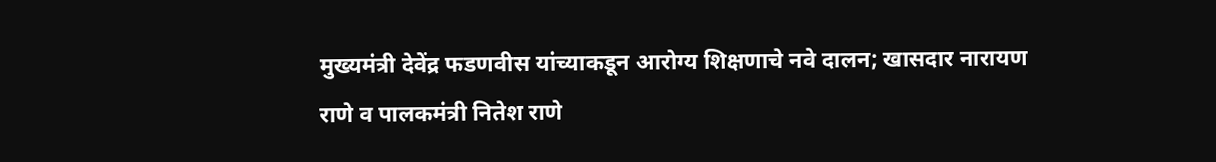मुख्यमंत्री देवेंद्र फडणवीस यांच्याकडून आरोग्य शिक्षणाचे नवे दालन; खासदार नारायण राणे व पालकमंत्री नितेश राणे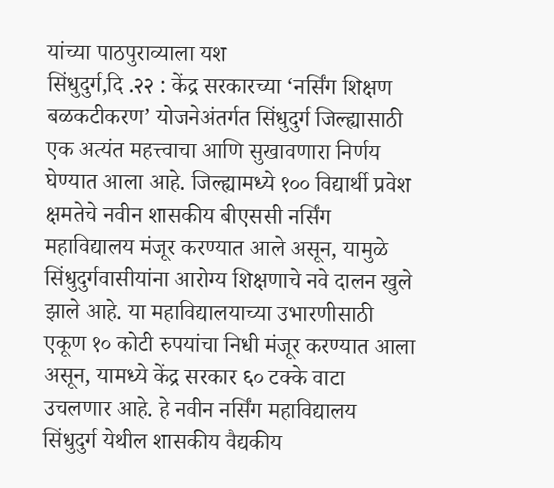यांच्या पाठपुराव्याला यश
सिंधुदुर्ग,दि .२२ : केंद्र सरकारच्या ‘नर्सिंग शिक्षण बळकटीकरण’ योजनेअंतर्गत सिंधुदुर्ग जिल्ह्यासाठी एक अत्यंत महत्त्वाचा आणि सुखावणारा निर्णय घेण्यात आला आहे. जिल्ह्यामध्ये १०० विद्यार्थी प्रवेश क्षमतेचे नवीन शासकीय बीएससी नर्सिंग महाविद्यालय मंजूर करण्यात आले असून, यामुळे सिंधुदुर्गवासीयांना आरोग्य शिक्षणाचे नवे दालन खुले झाले आहे. या महाविद्यालयाच्या उभारणीसाठी एकूण १० कोटी रुपयांचा निधी मंजूर करण्यात आला असून, यामध्ये केंद्र सरकार ६० टक्के वाटा उचलणार आहे. हे नवीन नर्सिंग महाविद्यालय सिंधुदुर्ग येथील शासकीय वैद्यकीय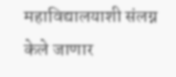महाविद्यालयाशी संलग्न केले जाणार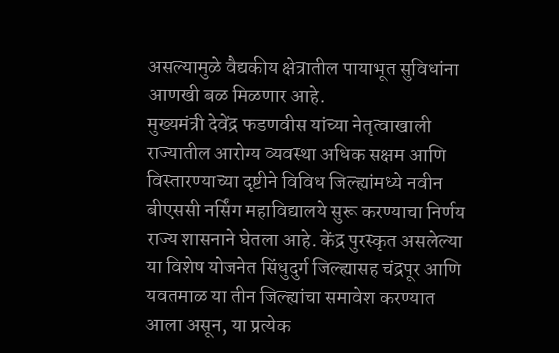असल्यामुळे वैद्यकीय क्षेत्रातील पायाभूत सुविधांना आणखी बळ मिळणार आहे.
मुख्यमंत्री देवेंद्र फडणवीस यांच्या नेतृत्वाखाली राज्यातील आरोग्य व्यवस्था अधिक सक्षम आणि विस्तारण्याच्या दृष्टीने विविध जिल्ह्यांमध्ये नवीन बीएससी नर्सिंग महाविद्यालये सुरू करण्याचा निर्णय राज्य शासनाने घेतला आहे. केंद्र पुरस्कृत असलेल्या या विशेष योजनेत सिंधुदुर्ग जिल्ह्यासह चंद्रपूर आणि यवतमाळ या तीन जिल्ह्यांचा समावेश करण्यात आला असून, या प्रत्येक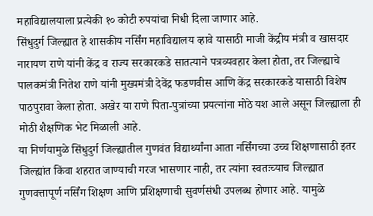महाविद्यालयाला प्रत्येकी १० कोटी रुपयांचा निधी दिला जाणार आहे.
सिंधुदुर्ग जिल्ह्यात हे शासकीय नर्सिंग महाविद्यालय व्हावे यासाठी माजी केंद्रीय मंत्री व खासदार नारायण राणे यांनी केंद्र व राज्य सरकारकडे सातत्याने पत्रव्यवहार केला होता, तर जिल्ह्याचे पालकमंत्री नितेश राणे यांनी मुख्यमंत्री देवेंद्र फडणवीस आणि केंद्र सरकारकडे यासाठी विशेष पाठपुरावा केला होता. अखेर या राणे पिता-पुत्रांच्या प्रयत्नांना मोठे यश आले असून जिल्ह्याला ही मोठी शैक्षणिक भेट मिळाली आहे.
या निर्णयामुळे सिंधुदुर्ग जिल्ह्यातील गुणवंत विद्यार्थ्यांना आता नर्सिंगच्या उच्च शिक्षणासाठी इतर जिल्ह्यांत किंवा शहरात जाण्याची गरज भासणार नाही, तर त्यांना स्वतःच्याच जिल्ह्यात गुणवत्तापूर्ण नर्सिंग शिक्षण आणि प्रशिक्षणाची सुवर्णसंधी उपलब्ध होणार आहे. यामुळे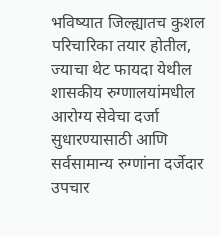भविष्यात जिल्ह्यातच कुशल परिचारिका तयार होतील, ज्याचा थेट फायदा येथील शासकीय रुग्णालयांमधील आरोग्य सेवेचा दर्जा सुधारण्यासाठी आणि सर्वसामान्य रुग्णांना दर्जेदार उपचार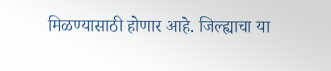मिळण्यासाठी होणार आहे. जिल्ह्याचा या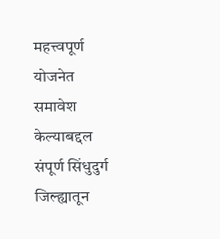महत्त्वपूर्ण योजनेत समावेश केल्याबद्दल संपूर्ण सिंधुदुर्ग जिल्ह्यातून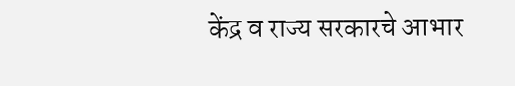केंद्र व राज्य सरकारचे आभार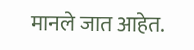मानले जात आहेत.